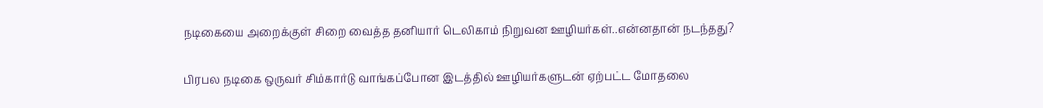நடிகையை அறைக்குள் சிறை வைத்த தனியார் டெலிகாம் நிறுவன ஊழியர்கள்..என்னதான் நடந்தது?

பிரபல நடிகை ஒருவர் சிம்கார்டு வாங்கப்போன இடத்தில் ஊழியர்களுடன் ஏற்பட்ட மோதலை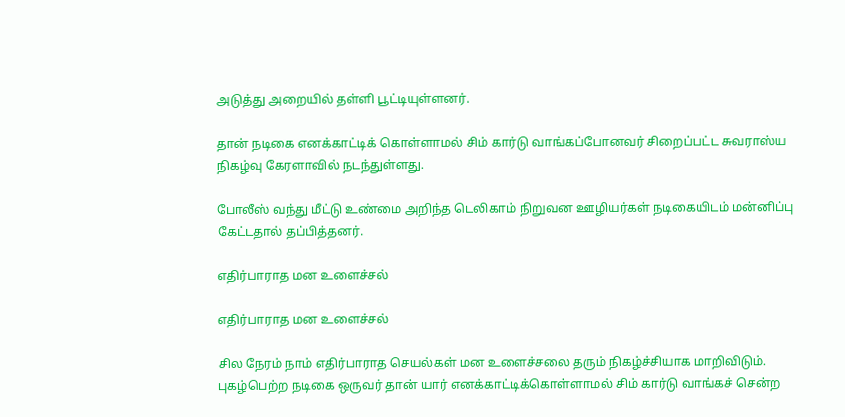அடுத்து அறையில் தள்ளி பூட்டியுள்ளனர்.

தான் நடிகை எனக்காட்டிக் கொள்ளாமல் சிம் கார்டு வாங்கப்போனவர் சிறைப்பட்ட சுவராஸ்ய நிகழ்வு கேரளாவில் நடந்துள்ளது.

போலீஸ் வந்து மீட்டு உண்மை அறிந்த டெலிகாம் நிறுவன ஊழியர்கள் நடிகையிடம் மன்னிப்பு கேட்டதால் தப்பித்தனர்.

எதிர்பாராத மன உளைச்சல்

எதிர்பாராத மன உளைச்சல்

சில நேரம் நாம் எதிர்பாராத செயல்கள் மன உளைச்சலை தரும் நிகழ்ச்சியாக மாறிவிடும். புகழ்பெற்ற நடிகை ஒருவர் தான் யார் எனக்காட்டிக்கொள்ளாமல் சிம் கார்டு வாங்கச் சென்ற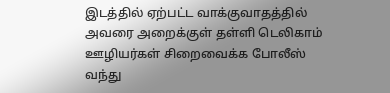இடத்தில் ஏற்பட்ட வாக்குவாதத்தில் அவரை அறைக்குள் தள்ளி டெலிகாம் ஊழியர்கள் சிறைவைக்க போலீஸ் வந்து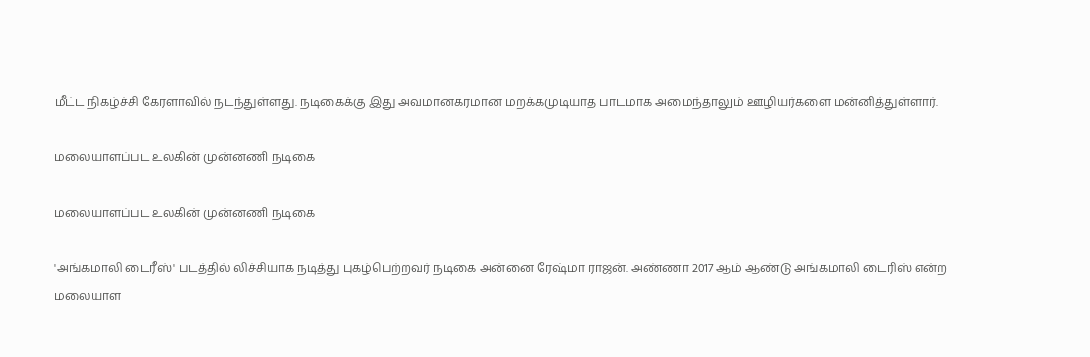மீட்ட நிகழ்ச்சி கேரளாவில் நடந்துள்ளது. நடிகைக்கு இது அவமானகரமான மறக்கமுடியாத பாடமாக அமைந்தாலும் ஊழியர்களை மன்னித்துள்ளார்.

மலையாளப்பட உலகின் முன்னணி நடிகை

மலையாளப்பட உலகின் முன்னணி நடிகை

'அங்கமாலி டைரீஸ்' படத்தில் லிச்சியாக நடித்து புகழ்பெற்றவர் நடிகை அன்னை ரேஷ்மா ராஜன். அண்ணா 2017 ஆம் ஆண்டு அங்கமாலி டைரிஸ் என்ற மலையாள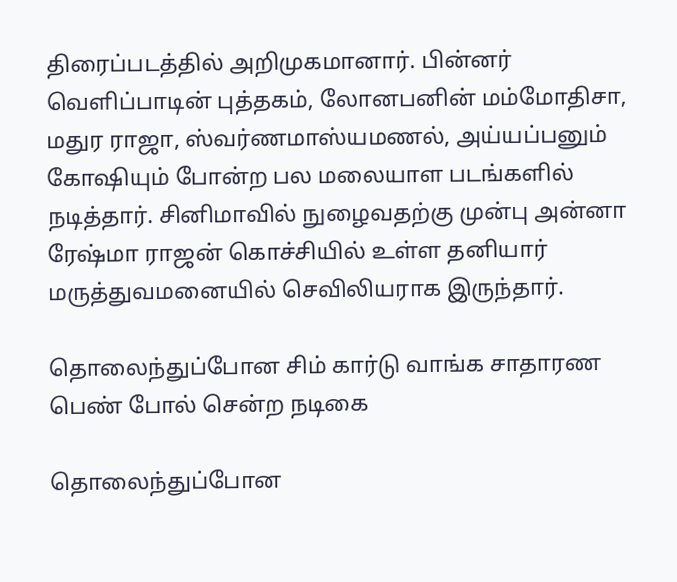திரைப்படத்தில் அறிமுகமானார். பின்னர் வெளிப்பாடின் புத்தகம், லோனபனின் மம்மோதிசா, மதுர ராஜா, ஸ்வர்ணமாஸ்யமணல், அய்யப்பனும் கோஷியும் போன்ற பல மலையாள படங்களில் நடித்தார். சினிமாவில் நுழைவதற்கு முன்பு அன்னா ரேஷ்மா ராஜன் கொச்சியில் உள்ள தனியார் மருத்துவமனையில் செவிலியராக இருந்தார்.

தொலைந்துப்போன சிம் கார்டு வாங்க சாதாரண பெண் போல் சென்ற நடிகை

தொலைந்துப்போன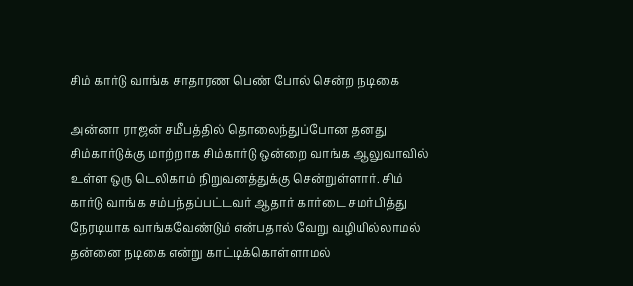சிம் கார்டு வாங்க சாதாரண பெண் போல் சென்ற நடிகை

அன்னா ராஜன் சமீபத்தில் தொலைந்துப்போன தனது சிம்கார்டுக்கு மாற்றாக சிம்கார்டு ஒன்றை வாங்க ஆலுவாவில் உள்ள ஒரு டெலிகாம் நிறுவனத்துக்கு சென்றுள்ளார். சிம் கார்டு வாங்க சம்பந்தப்பட்டவர் ஆதார் கார்டை சமர்பித்து நேரடியாக வாங்கவேண்டும் என்பதால் வேறு வழியில்லாமல் தன்னை நடிகை என்று காட்டிக்கொள்ளாமல்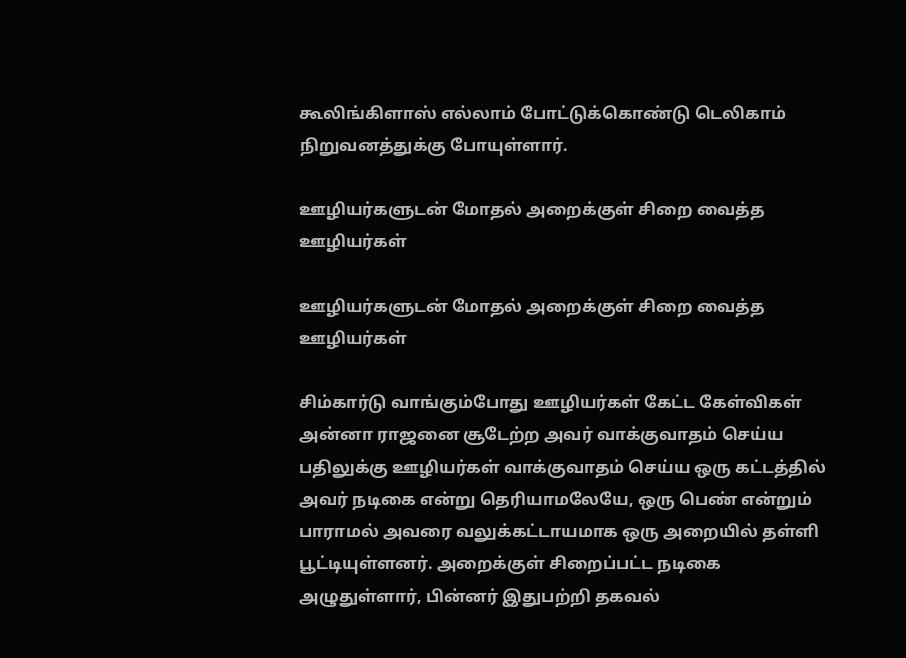கூலிங்கிளாஸ் எல்லாம் போட்டுக்கொண்டு டெலிகாம் நிறுவனத்துக்கு போயுள்ளார்.

ஊழியர்களுடன் மோதல் அறைக்குள் சிறை வைத்த ஊழியர்கள்

ஊழியர்களுடன் மோதல் அறைக்குள் சிறை வைத்த ஊழியர்கள்

சிம்கார்டு வாங்கும்போது ஊழியர்கள் கேட்ட கேள்விகள் அன்னா ராஜனை சூடேற்ற அவர் வாக்குவாதம் செய்ய பதிலுக்கு ஊழியர்கள் வாக்குவாதம் செய்ய ஒரு கட்டத்தில் அவர் நடிகை என்று தெரியாமலேயே, ஒரு பெண் என்றும் பாராமல் அவரை வலுக்கட்டாயமாக ஒரு அறையில் தள்ளி பூட்டியுள்ளனர். அறைக்குள் சிறைப்பட்ட நடிகை அழுதுள்ளார், பின்னர் இதுபற்றி தகவல்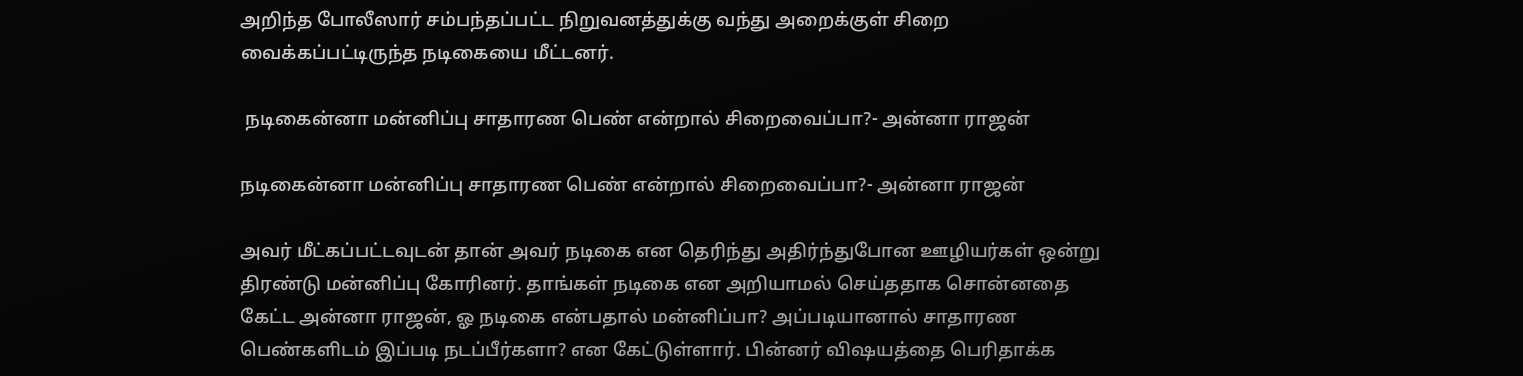அறிந்த போலீஸார் சம்பந்தப்பட்ட நிறுவனத்துக்கு வந்து அறைக்குள் சிறை வைக்கப்பட்டிருந்த நடிகையை மீட்டனர்.

 நடிகைன்னா மன்னிப்பு சாதாரண பெண் என்றால் சிறைவைப்பா?- அன்னா ராஜன்

நடிகைன்னா மன்னிப்பு சாதாரண பெண் என்றால் சிறைவைப்பா?- அன்னா ராஜன்

அவர் மீட்கப்பட்டவுடன் தான் அவர் நடிகை என தெரிந்து அதிர்ந்துபோன ஊழியர்கள் ஒன்று திரண்டு மன்னிப்பு கோரினர். தாங்கள் நடிகை என அறியாமல் செய்ததாக சொன்னதை கேட்ட அன்னா ராஜன், ஓ நடிகை என்பதால் மன்னிப்பா? அப்படியானால் சாதாரண பெண்களிடம் இப்படி நடப்பீர்களா? என கேட்டுள்ளார். பின்னர் விஷயத்தை பெரிதாக்க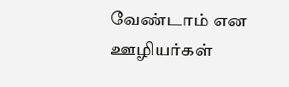வேண்டாம் என ஊழியர்கள்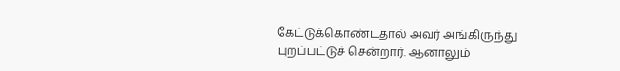கேட்டுக்கொண்டதால் அவர் அங்கிருந்து புறப்பட்டுச் சென்றார். ஆனாலும்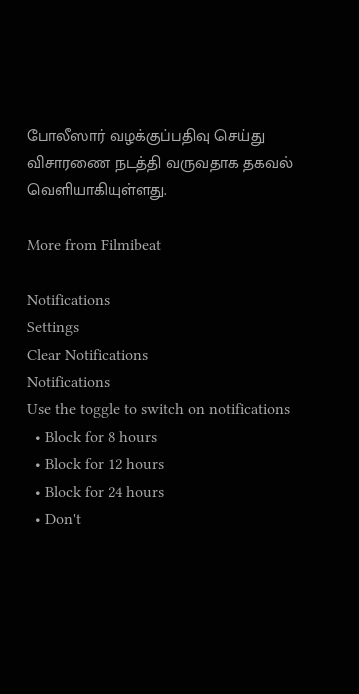போலீஸார் வழக்குப்பதிவு செய்து விசாரணை நடத்தி வருவதாக தகவல் வெளியாகியுள்ளது.

More from Filmibeat

Notifications
Settings
Clear Notifications
Notifications
Use the toggle to switch on notifications
  • Block for 8 hours
  • Block for 12 hours
  • Block for 24 hours
  • Don't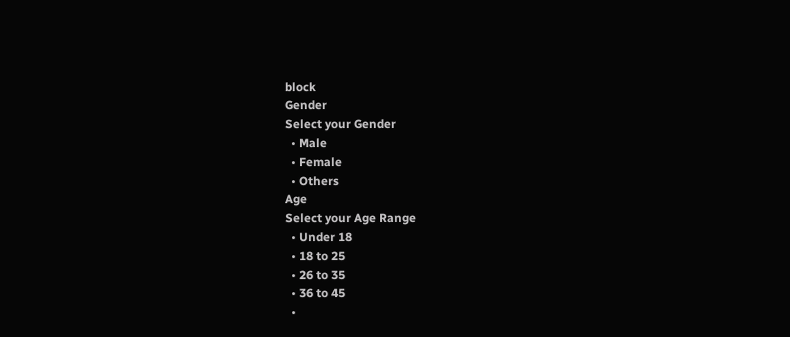block
Gender
Select your Gender
  • Male
  • Female
  • Others
Age
Select your Age Range
  • Under 18
  • 18 to 25
  • 26 to 35
  • 36 to 45
  •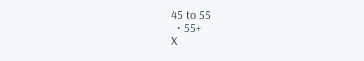45 to 55
  • 55+
X